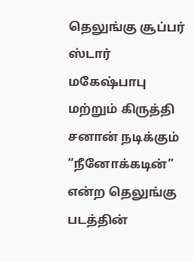தெலுங்கு சூப்பர் ஸ்டார் மகேஷ்பாபு மற்றும் கிருத்தி சனான் நடிக்கும் “நீனோக்கடின்” என்ற தெலுங்கு படத்தின்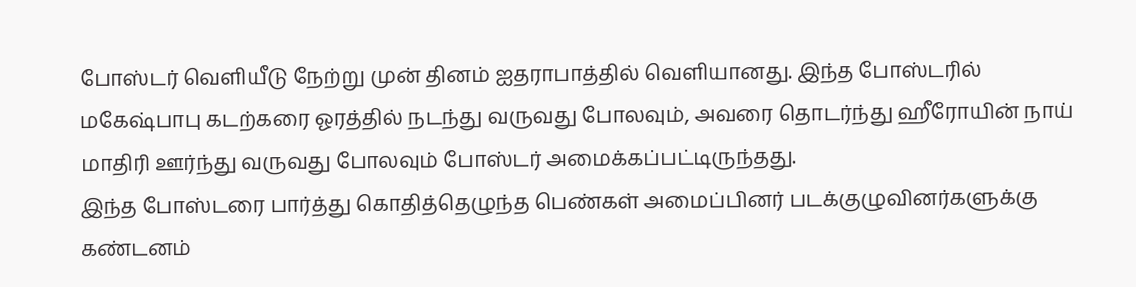போஸ்டர் வெளியீடு நேற்று முன் தினம் ஐதராபாத்தில் வெளியானது. இந்த போஸ்டரில் மகேஷ்பாபு கடற்கரை ஓரத்தில் நடந்து வருவது போலவும், அவரை தொடர்ந்து ஹீரோயின் நாய் மாதிரி ஊர்ந்து வருவது போலவும் போஸ்டர் அமைக்கப்பட்டிருந்தது.
இந்த போஸ்டரை பார்த்து கொதித்தெழுந்த பெண்கள் அமைப்பினர் படக்குழுவினர்களுக்கு கண்டனம்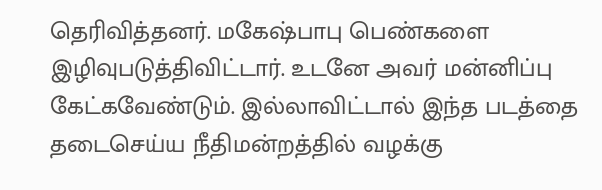தெரிவித்தனர். மகேஷ்பாபு பெண்களை இழிவுபடுத்திவிட்டார். உடனே அவர் மன்னிப்பு கேட்கவேண்டும். இல்லாவிட்டால் இந்த படத்தை தடைசெய்ய நீதிமன்றத்தில் வழக்கு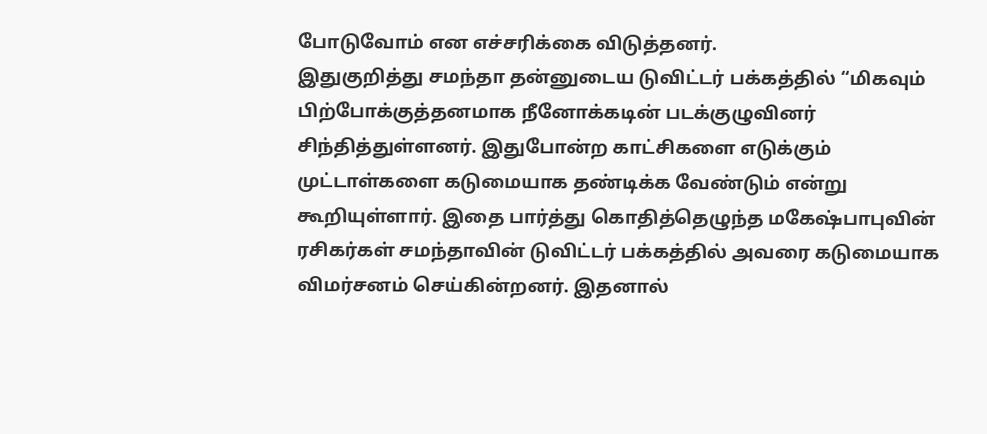போடுவோம் என எச்சரிக்கை விடுத்தனர்.
இதுகுறித்து சமந்தா தன்னுடைய டுவிட்டர் பக்கத்தில் “மிகவும் பிற்போக்குத்தனமாக நீனோக்கடின் படக்குழுவினர் சிந்தித்துள்ளனர். இதுபோன்ற காட்சிகளை எடுக்கும் முட்டாள்களை கடுமையாக தண்டிக்க வேண்டும் என்று கூறியுள்ளார். இதை பார்த்து கொதித்தெழுந்த மகேஷ்பாபுவின் ரசிகர்கள் சமந்தாவின் டுவிட்டர் பக்கத்தில் அவரை கடுமையாக விமர்சனம் செய்கின்றனர். இதனால்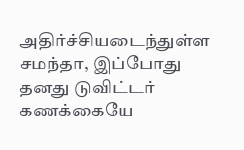அதிர்ச்சியடைந்துள்ள சமந்தா, இப்போது தனது டுவிட்டர் கணக்கையே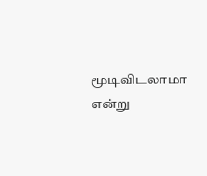மூடிவிடலாமா என்று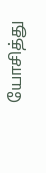யோசித்து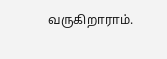வருகிறாராம்.